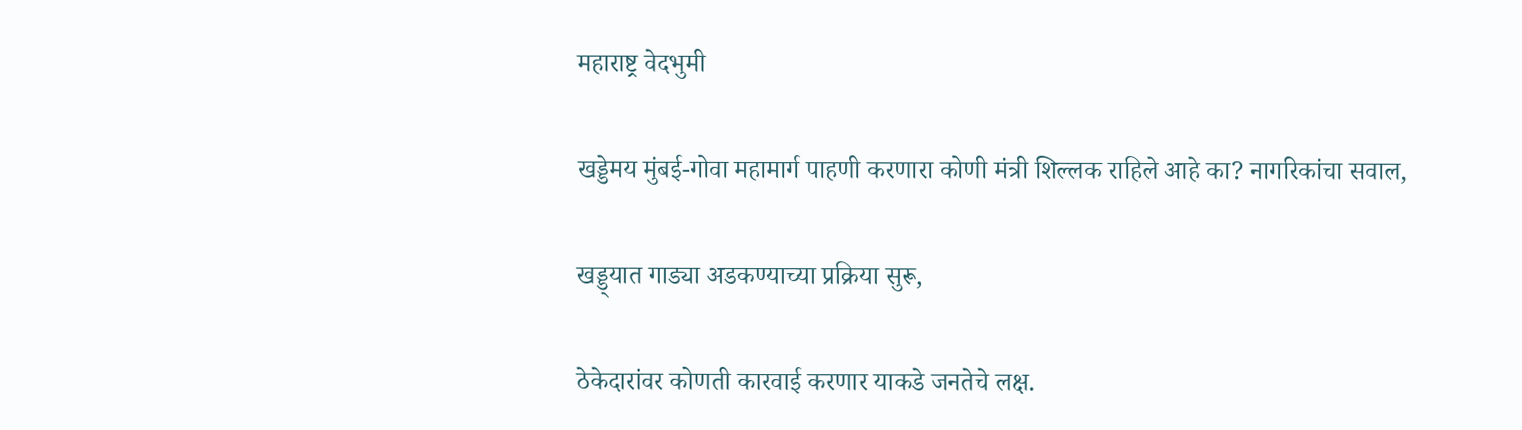महाराष्ट्र वेदभुमी

खड्डेमय मुंबई-गोवा महामार्ग पाहणी करणारा कोणी मंत्री शिल्लक राहिले आहे का? नागरिकांचा सवाल,

खड्ड्यात गाड्या अडकण्याच्या प्रक्रिया सुरू,

ठेकेदारांवर कोणती कारवाई करणार याकडे जनतेचे लक्ष.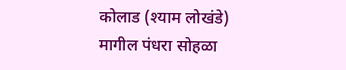कोलाड (श्याम लोखंडे) मागील पंधरा सोहळा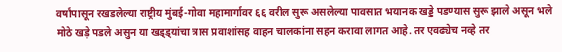वर्षांपासून रखडलेल्या राष्ट्रीय मुंबई-गोवा महामार्गावर ६६ वरील सुरू असलेल्या पावसात भयानक खड्डे पडण्यास सुरू झाले असून भले मोठे खड़े पडले असुन या खड्ड्यांचा त्रास प्रवाशांसह वाहन चालकांना सहन करावा लागत आहे. तर एवढ्येच नव्हे तर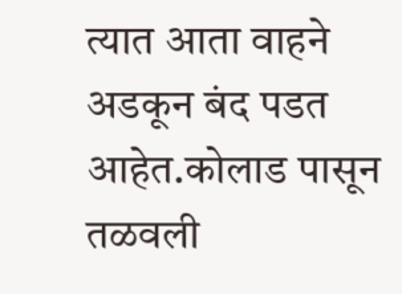त्यात आता वाहने अडकून बंद पडत आहेत.कोलाड पासून तळवली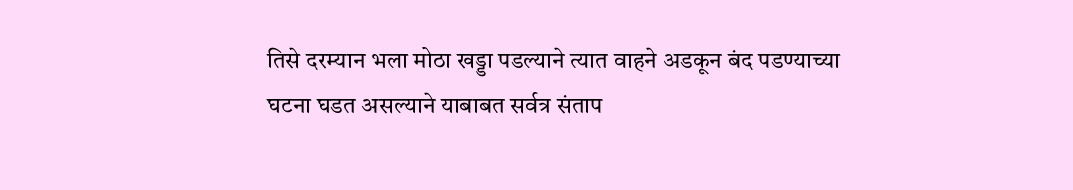तिसे दरम्यान भला मोठा खड्डा पडल्याने त्यात वाहने अडकून बंद पडण्याच्या घटना घडत असल्याने याबाबत सर्वत्र संताप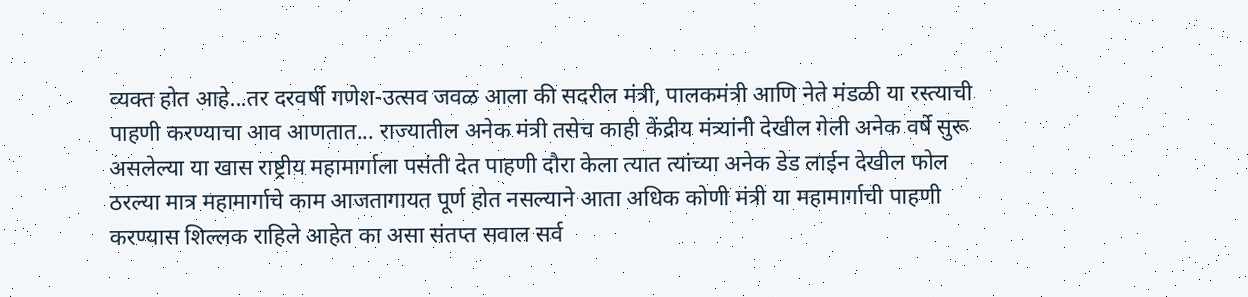व्यक्त होत आहे...तर दरवर्षी गणेश-उत्सव जवळ आला की सदरील मंत्री, पालकमंत्री आणि नेते मंडळी या रस्त्याची पाहणी करण्याचा आव आणतात... राज्यातील अनेक मंत्री तसेच काही केंद्रीय मंत्र्यांनी देखील गेली अनेक वर्षे सुरू असलेल्या या खास राष्ट्रीय महामार्गाला पसंती देत पाहणी दौरा केला त्यात त्यांच्या अनेक डेड लाईन देखील फोल ठरल्या मात्र महामार्गाचे काम आजतागायत पूर्ण होत नसल्याने आता अधिक कोणी मंत्री या महामार्गाची पाहणी करण्यास शिल्लक राहिले आहेत का असा संतप्त सवाल सर्व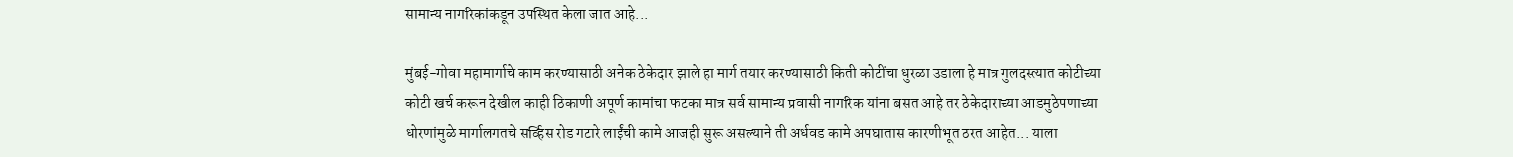सामान्य नागरिकांकडून उपस्थित केला जात आहे...

मुंबई-गोवा महामार्गाचे काम करण्यासाठी अनेक ठेकेदार झाले हा मार्ग तयार करण्यासाठी किती कोटींचा धुरळा उडाला हे मात्र गुलदस्त्यात कोटीच्या कोटी खर्च करून देखील काही ठिकाणी अपूर्ण कामांचा फटका मात्र सर्व सामान्य प्रवासी नागरिक यांना बसत आहे तर ठेकेदाराच्या आडमुठेपणाच्या धोरणांमुळे मार्गालगतचे सर्व्हिस रोड गटारे लाईंची कामे आजही सुरू असल्याने ती अर्धवड कामे अपघातास कारणीभूत ठरत आहेत... याला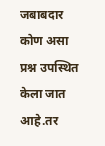जबाबदार कोण असा प्रश्न उपस्थित केला जात आहे.तर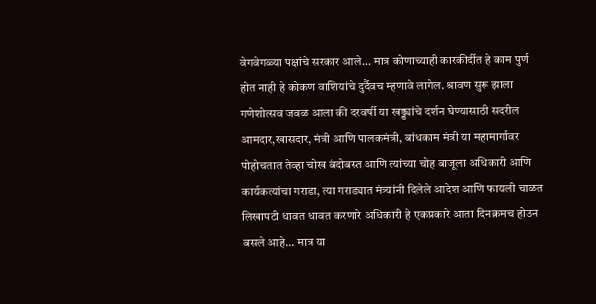वेगवेगळ्या पक्षांचे सरकार आले... मात्र कोणाच्याही कारकीर्दीत हे काम पुर्ण होत नाही हे कोकण वाशियांचे दुर्दैवच म्हणावे लागेल. श्रावण सुरू झाला गणेशोत्सव जवळ आला की दरवर्षी या खड्ड्यांचे दर्शन घेण्यासाठी सदरील आमदार,खासदार, मंत्री आणि पालकमंत्री, बांधकाम मंत्री या महामार्गावर पोहोचतात तेव्हा चोख बंदोबस्त आणि त्यांच्या चोह बाजूला अधिकारी आणि कार्यकत्यांचा गराडा, त्या गराड्यात मंत्र्यांनी दिलेले आदेश आणि फायली चाळत लिखापटी धावत धावत करणारे अधिकारी हे एकप्रकारे आता दिनक्रमच होउन बसले आहे... मात्र या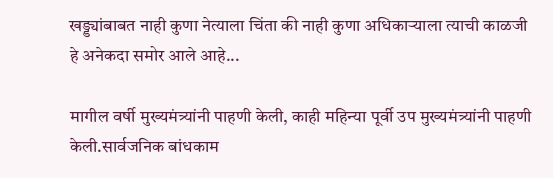खड्ड्यांबाबत नाही कुणा नेत्याला चिंता की नाही कुणा अधिकाऱ्याला त्याची काळजी हे अनेकदा समोर आले आहे...

मागील वर्षी मुख्यमंत्र्यांनी पाहणी केली, काही महिन्या पूर्वी उप मुख्यमंत्र्यांनी पाहणी केली.सार्वजनिक बांधकाम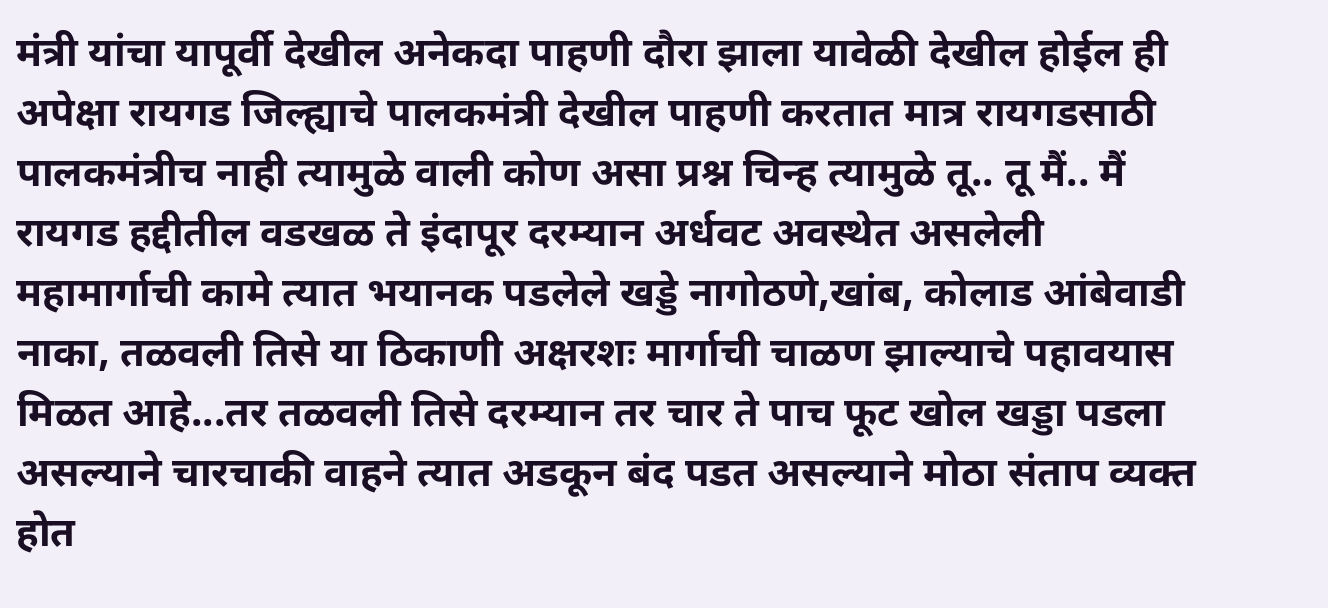मंत्री यांचा यापूर्वी देखील अनेकदा पाहणी दौरा झाला यावेळी देखील होईल ही अपेक्षा रायगड जिल्ह्याचे पालकमंत्री देखील पाहणी करतात मात्र रायगडसाठी पालकमंत्रीच नाही त्यामुळे वाली कोण असा प्रश्न चिन्ह त्यामुळे तू.. तू मैं.. मैं रायगड हद्दीतील वडखळ ते इंदापूर दरम्यान अर्धवट अवस्थेत असलेली महामार्गाची कामे त्यात भयानक पडलेले खड्डे नागोठणे,खांब, कोलाड आंबेवाडी नाका, तळवली तिसे या ठिकाणी अक्षरशः मार्गाची चाळण झाल्याचे पहावयास मिळत आहे...तर तळवली तिसे दरम्यान तर चार ते पाच फूट खोल खड्डा पडला असल्याने चारचाकी वाहने त्यात अडकून बंद पडत असल्याने मोठा संताप व्यक्त होत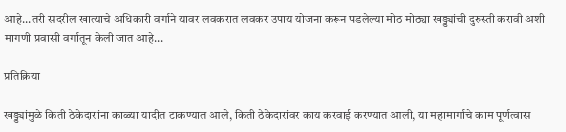आहे...तरी सदरील खात्याचे अधिकारी वर्गाने यावर लवकरात लवकर उपाय योजना करून पडलेल्या मोठ मोठ्या खड्ड्यांची दुरुस्ती करावी अशी मागणी प्रवासी वर्गातून केली जात आहे...

प्रतिक्रिया

खड्ड्यांमुळे किती ठेकेदारांना काळ्या यादीत टाकण्यात आले, किती ठेकेदारांवर काय करवाई करण्यात आली, या महामार्गाचे काम पूर्णत्वास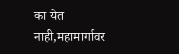का येत नाही,महामार्गावर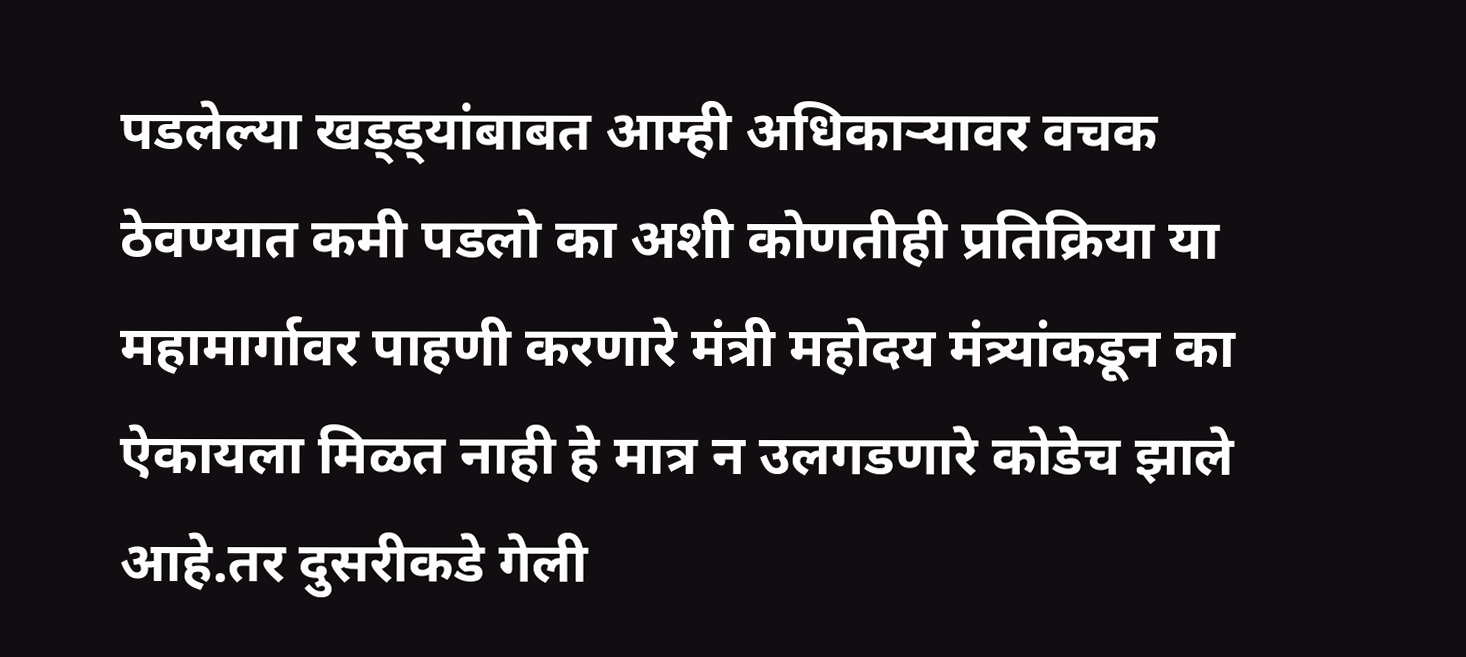पडलेल्या खड्ड्यांबाबत आम्ही अधिकाऱ्यावर वचक ठेवण्यात कमी पडलो का अशी कोणतीही प्रतिक्रिया या महामार्गावर पाहणी करणारे मंत्री महोदय मंत्र्यांकडून का ऐकायला मिळत नाही हे मात्र न उलगडणारे कोडेच झाले आहे.तर दुसरीकडे गेली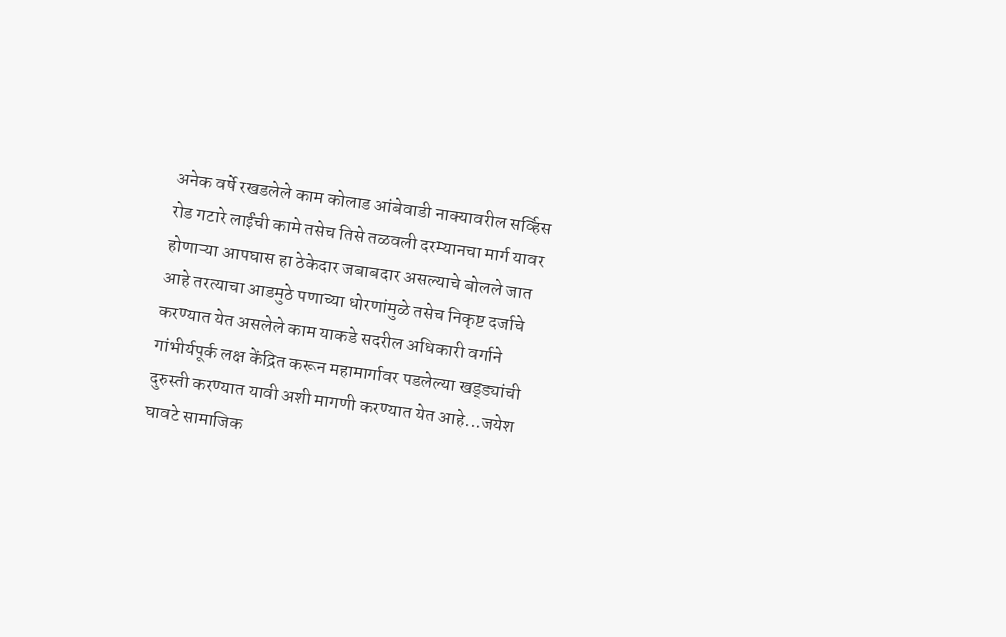अनेक वर्षे रखडलेले काम कोलाड आंबेवाडी नाक्यावरील सर्व्हिस रोड गटारे लाईंची कामे तसेच तिसे तळवली दरम्यानचा मार्ग यावर होणाऱ्या आपघास हा ठेकेदार जबाबदार असल्याचे बोलले जात आहे तरत्याचा आडमुठे पणाच्या धोरणांमुळे तसेच निकृष्ट दर्जाचे करण्यात येत असलेले काम याकडे सदरील अधिकारी वर्गाने गांभीर्यपूर्क लक्ष केंद्रित करून महामार्गावर पडलेल्या खड्ड्यांची दुरुस्ती करण्यात यावी अशी मागणी करण्यात येत आहे...जयेश घावटे सामाजिक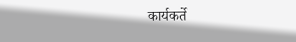कार्यकर्ते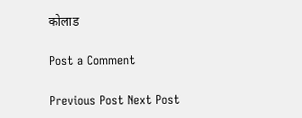कोलाड

Post a Comment

Previous Post Next Post